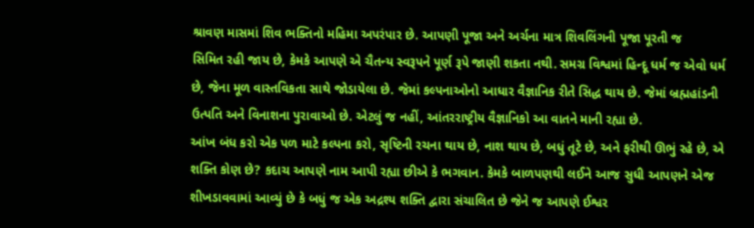શ્રાવણ માસમાં શિવ ભક્તિનો મહિમા અપરંપાર છે. આપણી પૂજા અને અર્ચના માત્ર શિવલિંગની પૂજા પૂરતી જ
સિમિત રહી જાય છે, કેમકે આપણે એ ચૈતન્ય સ્વરૂપને પૂર્ણ રૂપે જાણી શકતા નથી. સમગ્ર વિશ્વમાં હિન્દૂ ધર્મ જ એવો ધર્મ છે, જેના મૂળ વાસ્તવિકતા સાથે જોડાયેલા છે. જેમાં કલ્પનાઓનો આધાર વૈજ્ઞાનિક રીતે સિદ્ધ થાય છે. જેમાં બ્રહ્મહાંડની ઉત્પતિ અને વિનાશના પુરાવાઓ છે. એટલું જ નહીં, આંતરરાષ્ટ્રીય વૈજ્ઞાનિકો આ વાતને માની રહ્યા છે.
આંખ બંધ કરો એક પળ માટે કલ્પના કરો, સૃષ્ટિની રચના થાય છે, નાશ થાય છે, બધું તૂટે છે, અને ફરીથી ઊભું રહે છે, એ શક્તિ કોણ છે? કદાચ આપણે નામ આપી રહ્યા છીએ કે ભગવાન. કેમકે બાળપણથી લઈને આજ સુધી આપણને એજ શીખડાવવામાં આવ્યું છે કે બધું જ એક અદ્રશ્ય શક્તિ દ્વારા સંચાલિત છે જેને જ આપણે ઈશ્વર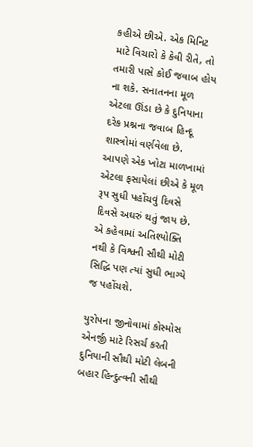કહીએ છીએ. એક મિનિટ માટે વિચારો કે કેવી રીતે, તો તમારી પાસે કોઈ જવાબ હોય ના શકે. સનાતનના મૂળ એટલા ઊંડા છે કે દુનિયાના દરેક પ્રશ્નના જવાબ હિન્દૂ શાસ્ત્રોમાં વર્ણવેલા છે. આપણે એક ખોટા માળખામાં એટલા ફસાયેલાં છીએ કે મૂળ રૂપ સુધી પહોંચવું દિવસે દિવસે અઘરું થતું જાય છે. એ કહેવામાં અતિશ્યોક્તિ નથી કે વિશ્વની સૌથી મોટી સિદ્ધિ પણ ત્યાં સુધી ભાગ્યે જ પહોંચશે.

યુરોપના જીનોવામાં કોસ્મોસ એનર્જી માટે રિસર્ચ કરતી દુનિયાની સૌથી મોટી લેબની બહાર હિન્દુત્વની સૌથી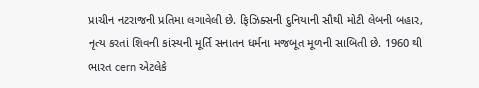પ્રાચીન નટરાજની પ્રતિમા લગાવેલી છે. ફિઝિક્સની દુનિયાની સૌથી મોટી લેબની બહાર, નૃત્ય કરતાં શિવની કાંસ્યની મૂર્તિ સનાતન ધર્મના મજબૂત મૂળની સાબિતી છે. 1960 થી ભારત cern એટલેકે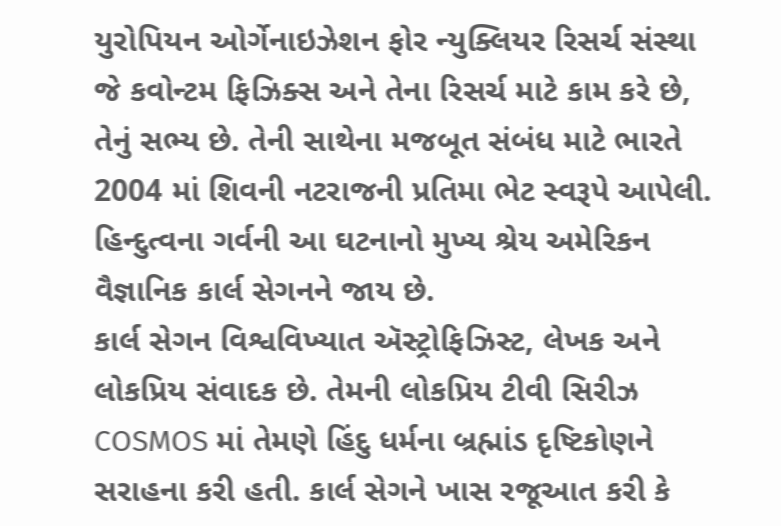યુરોપિયન ઓર્ગેનાઇઝેશન ફોર ન્યુક્લિયર રિસર્ચ સંસ્થા જે કવોન્ટમ ફિઝિક્સ અને તેના રિસર્ચ માટે કામ કરે છે, તેનું સભ્ય છે. તેની સાથેના મજબૂત સંબંધ માટે ભારતે 2004 માં શિવની નટરાજની પ્રતિમા ભેટ સ્વરૂપે આપેલી. હિન્દુત્વના ગર્વની આ ઘટનાનો મુખ્ય શ્રેય અમેરિકન વૈજ્ઞાનિક કાર્લ સેગનને જાય છે.
કાર્લ સેગન વિશ્વવિખ્યાત ઍસ્ટ્રોફિઝિસ્ટ, લેખક અને લોકપ્રિય સંવાદક છે. તેમની લોકપ્રિય ટીવી સિરીઝ COSMOS માં તેમણે હિંદુ ધર્મના બ્રહ્માંડ દૃષ્ટિકોણને સરાહના કરી હતી. કાર્લ સેગને ખાસ રજૂઆત કરી કે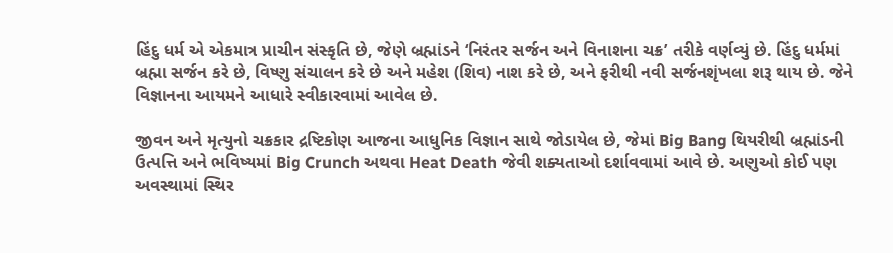હિંદુ ધર્મ એ એકમાત્ર પ્રાચીન સંસ્કૃતિ છે, જેણે બ્રહ્માંડને ‘નિરંતર સર્જન અને વિનાશના ચક્ર’ તરીકે વર્ણવ્યું છે. હિંદુ ધર્મમાં બ્રહ્મા સર્જન કરે છે, વિષ્ણુ સંચાલન કરે છે અને મહેશ (શિવ) નાશ કરે છે, અને ફરીથી નવી સર્જનશૃંખલા શરૂ થાય છે. જેને વિજ્ઞાનના આયમને આધારે સ્વીકારવામાં આવેલ છે.

જીવન અને મૃત્યુનો ચક્રકાર દ્રષ્ટિકોણ આજના આધુનિક વિજ્ઞાન સાથે જોડાયેલ છે, જેમાં Big Bang થિયરીથી બ્રહ્માંડની ઉત્પત્તિ અને ભવિષ્યમાં Big Crunch અથવા Heat Death જેવી શક્યતાઓ દર્શાવવામાં આવે છે. અણુઓ કોઈ પણ અવસ્થામાં સ્થિર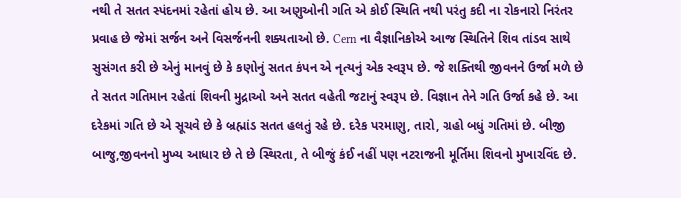નથી તે સતત સ્પંદનમાં રહેતાં હોય છે. આ અણુઓની ગતિ એ કોઈ સ્થિતિ નથી પરંતુ કદી ના રોકનારો નિરંતર પ્રવાહ છે જેમાં સર્જન અને વિસર્જનની શક્યતાઓ છે. Cern ના વૈજ્ઞાનિકોએ આજ સ્થિતિને શિવ તાંડવ સાથે સુસંગત કરી છે એનું માનવું છે કે કણોનું સતત કંપન એ નૃત્યનું એક સ્વરૂપ છે. જે શક્તિથી જીવનને ઉર્જા મળે છે તે સતત ગતિમાન રહેતાં શિવની મુદ્રાઓ અને સતત વહેતી જટાનું સ્વરૂપ છે. વિજ્ઞાન તેને ગતિ ઉર્જા કહે છે. આ દરેકમાં ગતિ છે એ સૂચવે છે કે બ્રહ્માંડ સતત હલતું રહે છે. દરેક પરમાણુ, તારો, ગ્રહો બધું ગતિમાં છે. બીજી બાજુ,જીવનનો મુખ્ય આધાર છે તે છે સ્થિરતા, તે બીજું કંઈ નહીં પણ નટરાજની મૂર્તિમા શિવનો મુખારવિંદ છે.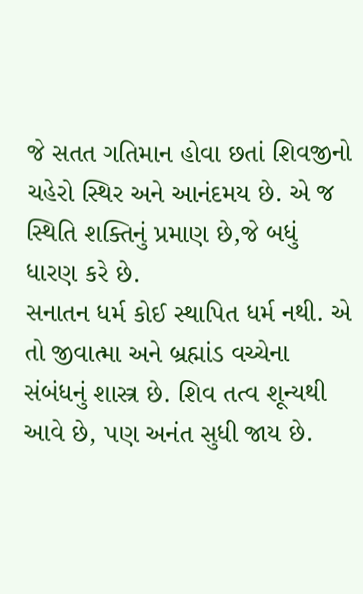જે સતત ગતિમાન હોવા છતાં શિવજીનો ચહેરો સ્થિર અને આનંદમય છે. એ જ સ્થિતિ શક્તિનું પ્રમાણ છે,જે બધું ધારણ કરે છે.
સનાતન ધર્મ કોઈ સ્થાપિત ધર્મ નથી. એ તો જીવાત્મા અને બ્રહ્માંડ વચ્ચેના સંબંધનું શાસ્ત્ર છે. શિવ તત્વ શૂન્યથી આવે છે, પણ અનંત સુધી જાય છે.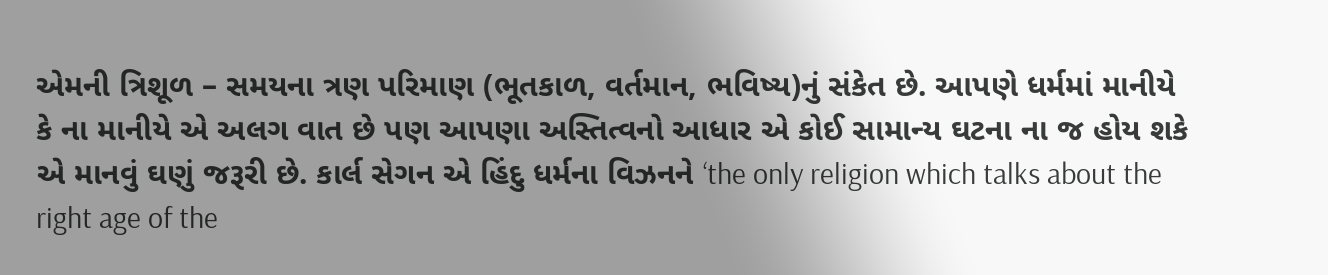એમની ત્રિશૂળ – સમયના ત્રણ પરિમાણ (ભૂતકાળ, વર્તમાન, ભવિષ્ય)નું સંકેત છે. આપણે ધર્મમાં માનીયે કે ના માનીયે એ અલગ વાત છે પણ આપણા અસ્તિત્વનો આધાર એ કોઈ સામાન્ય ઘટના ના જ હોય શકે એ માનવું ઘણું જરૂરી છે. કાર્લ સેગન એ હિંદુ ધર્મના વિઝનને ‘the only religion which talks about the right age of the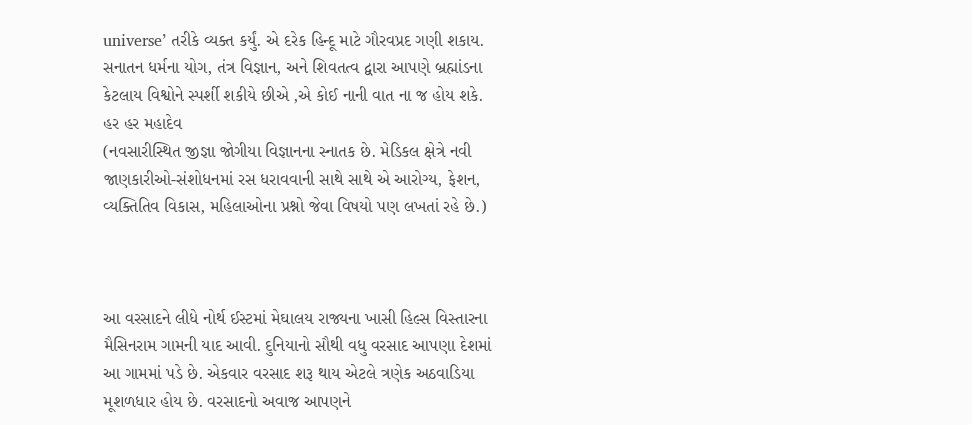universe’ તરીકે વ્યક્ત કર્યું. એ દરેક હિન્દૂ માટે ગૌરવપ્રદ ગણી શકાય. સનાતન ધર્મના યોગ, તંત્ર વિજ્ઞાન, અને શિવતત્વ દ્વારા આપણે બ્રહ્માંડના કેટલાય વિશ્વોને સ્પર્શી શકીયે છીએ ,એ કોઈ નાની વાત ના જ હોય શકે.
હર હર મહાદેવ
(નવસારીસ્થિત જીજ્ઞા જોગીયા વિજ્ઞાનના સ્નાતક છે. મેડિકલ ક્ષેત્રે નવી જાણકારીઓ-સંશોધનમાં રસ ધરાવવાની સાથે સાથે એ આરોગ્ય, ફેશન, વ્યક્તિતિવ વિકાસ, મહિલાઓના પ્રશ્નો જેવા વિષયો પણ લખતાં રહે છે.)



આ વરસાદને લીધે નોર્થ ઈસ્ટમાં મેઘાલય રાજ્યના ખાસી હિલ્સ વિસ્તારના મૈસિનરામ ગામની યાદ આવી. દુનિયાનો સૌથી વધુ વરસાદ આપણા દેશમાં આ ગામમાં પડે છે. એકવાર વરસાદ શરૂ થાય એટલે ત્રણેક અઠવાડિયા મૂશળધાર હોય છે. વરસાદનો અવાજ આપણને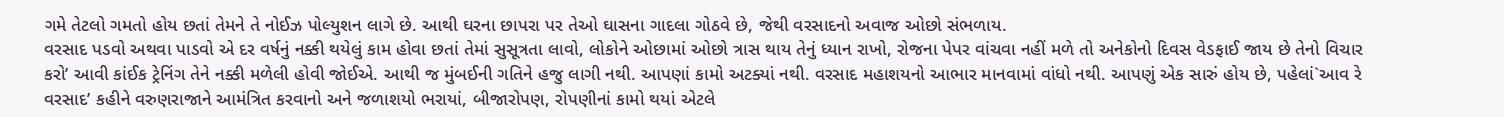ગમે તેટલો ગમતો હોય છતાં તેમને તે નોઈઝ પોલ્યુશન લાગે છે. આથી ઘરના છાપરા પર તેઓ ઘાસના ગાદલા ગોઠવે છે, જેથી વરસાદનો અવાજ ઓછો સંભળાય.
વરસાદ પડવો અથવા પાડવો એ દર વર્ષનું નક્કી થયેલું કામ હોવા છતાં તેમાં સુસૂત્રતા લાવો, લોકોને ઓછામાં ઓછો ત્રાસ થાય તેનું ધ્યાન રાખો, રોજના પેપર વાંચવા નહીં મળે તો અનેકોનો દિવસ વેડફાઈ જાય છે તેનો વિચાર કરો’ આવી કાંઈક ટ્રેનિંગ તેને નક્કી મળેલી હોવી જોઈએ. આથી જ મુંબઈની ગતિને હજુ લાગી નથી. આપણાં કામો અટક્યાં નથી. વરસાદ મહાશયનો આભાર માનવામાં વાંધો નથી. આપણું એક સારું હોય છે, પહેલાં`આવ રે વરસાદ’ કહીને વરુણરાજાને આમંત્રિત કરવાનો અને જળાશયો ભરાયાં, બીજારોપણ, રોપણીનાં કામો થયાં એટલે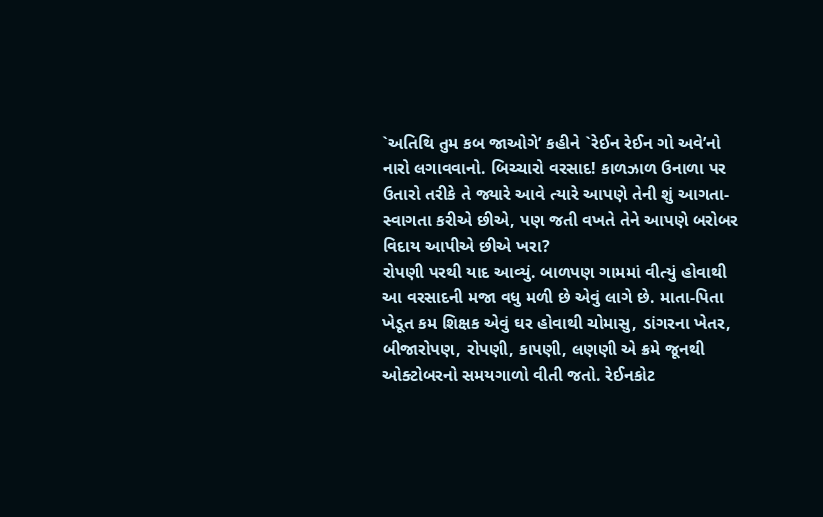`અતિથિ તુમ કબ જાઓગે’ કહીને `રેઈન રેઈન ગો અવે’નો નારો લગાવવાનો. બિચ્ચારો વરસાદ! કાળઝાળ ઉનાળા પર ઉતારો તરીકે તે જ્યારે આવે ત્યારે આપણે તેની શું આગતા-સ્વાગતા કરીએ છીએ, પણ જતી વખતે તેને આપણે બરોબર વિદાય આપીએ છીએ ખરા?
રોપણી પરથી યાદ આવ્યું. બાળપણ ગામમાં વીત્યું હોવાથી આ વરસાદની મજા વધુ મળી છે એવું લાગે છે. માતા-પિતા ખેડૂત કમ શિક્ષક એવું ઘર હોવાથી ચોમાસુ, ડાંગરના ખેતર, બીજારોપણ, રોપણી, કાપણી, લણણી એ ક્રમે જૂનથી ઓક્ટોબરનો સમયગાળો વીતી જતો. રેઈનકોટ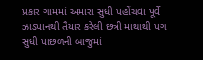પ્રકાર ગામમાં અમારા સુધી પહોંચવા પૂર્વે ઝાડપાનથી તૈયાર કરેલી છત્રી માથાથી પગ સુધી પાછળની બાજુમાં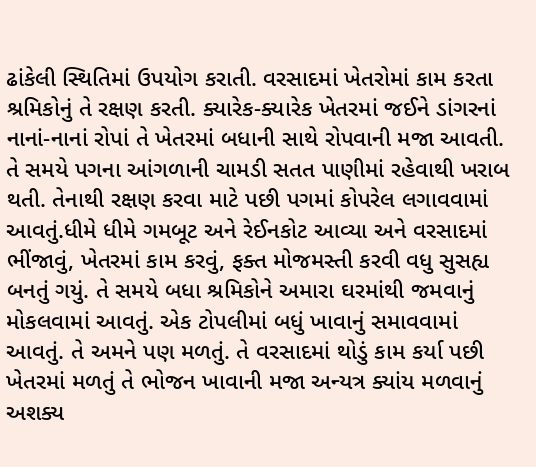ઢાંકેલી સ્થિતિમાં ઉપયોગ કરાતી. વરસાદમાં ખેતરોમાં કામ કરતા શ્રમિકોનું તે રક્ષણ કરતી. ક્યારેક-ક્યારેક ખેતરમાં જઈને ડાંગરનાં નાનાં-નાનાં રોપાં તે ખેતરમાં બધાની સાથે રોપવાની મજા આવતી. તે સમયે પગના આંગળાની ચામડી સતત પાણીમાં રહેવાથી ખરાબ થતી. તેનાથી રક્ષણ કરવા માટે પછી પગમાં કોપરેલ લગાવવામાં આવતું.ધીમે ધીમે ગમબૂટ અને રેઈનકોટ આવ્યા અને વરસાદમાં ભીંજાવું, ખેતરમાં કામ કરવું, ફક્ત મોજમસ્તી કરવી વધુ સુસહ્ય બનતું ગયું. તે સમયે બધા શ્રમિકોને અમારા ઘરમાંથી જમવાનું મોકલવામાં આવતું. એક ટોપલીમાં બધું ખાવાનું સમાવવામાં આવતું. તે અમને પણ મળતું. તે વરસાદમાં થોડું કામ કર્યા પછી ખેતરમાં મળતું તે ભોજન ખાવાની મજા અન્યત્ર ક્યાંય મળવાનું અશક્ય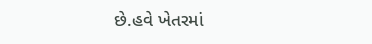છે.હવે ખેતરમાં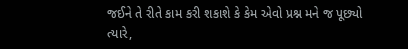જઈને તે રીતે કામ કરી શકાશે કે કેમ એવો પ્રશ્ન મને જ પૂછ્યો ત્યારે,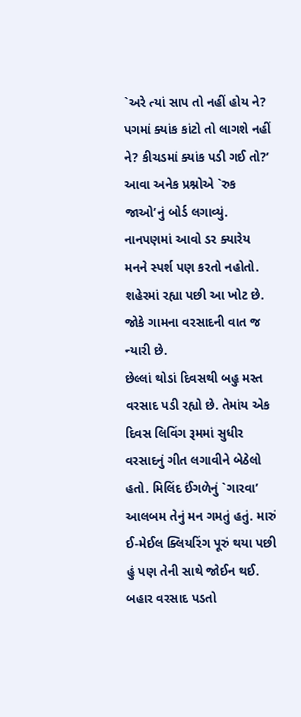`અરે ત્યાં સાપ તો નહીં હોય ને? પગમાં ક્યાંક કાંટો તો લાગશે નહીં ને? કીચડમાં ક્યાંક પડી ગઈ તો?’ આવા અનેક પ્રશ્નોએ `રુક જાઓ’નું બોર્ડ લગાવ્યું. નાનપણમાં આવો ડર ક્યારેય મનને સ્પર્શ પણ કરતો નહોતો. શહેરમાં રહ્યા પછી આ ખોટ છે. જોકે ગામના વરસાદની વાત જ ન્યારી છે.
છેલ્લાં થોડાં દિવસથી બહુ મસ્ત વરસાદ પડી રહ્યો છે. તેમાંય એક દિવસ લિવિંગ રૂમમાં સુધીર વરસાદનું ગીત લગાવીને બેઠેલો હતો. મિલિંદ ઈંગળેનું `ગારવા’ આલબમ તેનું મન ગમતું હતું. મારું ઈ-મેઈલ ક્લિયરિંગ પૂરું થયા પછી હું પણ તેની સાથે જોઈન થઈ. બહાર વરસાદ પડતો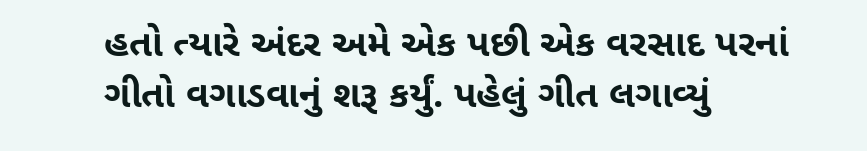હતો ત્યારે અંદર અમે એક પછી એક વરસાદ પરનાં ગીતો વગાડવાનું શરૂ કર્યું. પહેલું ગીત લગાવ્યું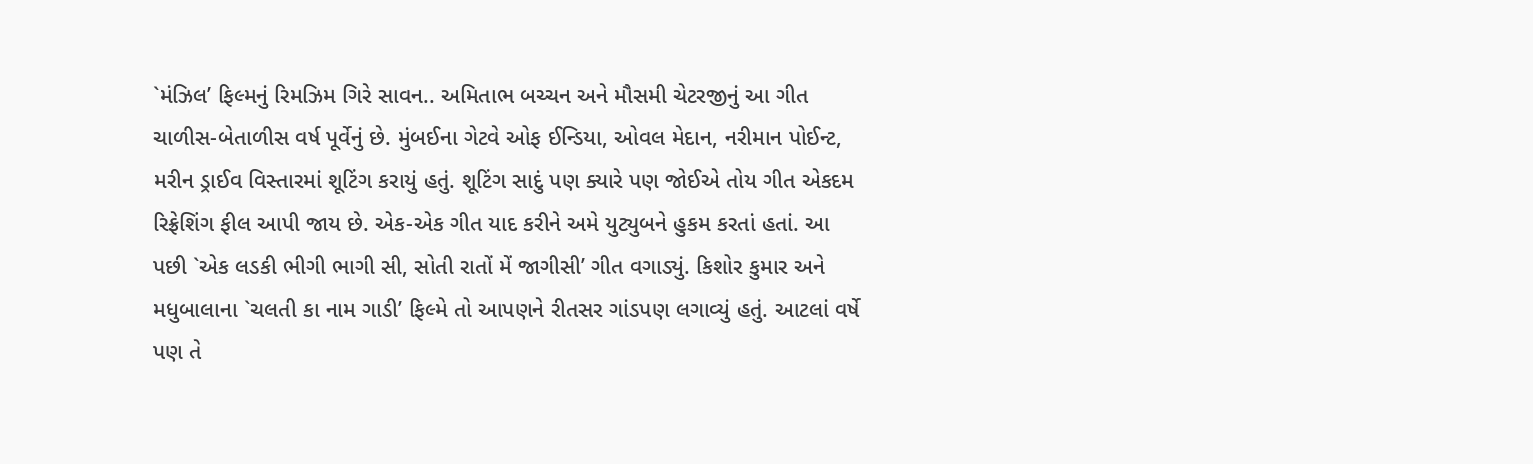`મંઝિલ’ ફિલ્મનું રિમઝિમ ગિરે સાવન.. અમિતાભ બચ્ચન અને મૌસમી ચેટરજીનું આ ગીત ચાળીસ-બેતાળીસ વર્ષ પૂર્વેનું છે. મુંબઈના ગેટવે ઓફ ઈન્ડિયા, ઓવલ મેદાન, નરીમાન પોઈન્ટ, મરીન ડ્રાઈવ વિસ્તારમાં શૂટિંગ કરાયું હતું. શૂટિંગ સાદું પણ ક્યારે પણ જોઈએ તોય ગીત એકદમ રિફ્રેશિંગ ફીલ આપી જાય છે. એક-એક ગીત યાદ કરીને અમે યુટ્યુબને હુકમ કરતાં હતાં. આ પછી `એક લડકી ભીગી ભાગી સી, સોતી રાતોં મેં જાગીસી’ ગીત વગાડ્યું. કિશોર કુમાર અને મધુબાલાના `ચલતી કા નામ ગાડી’ ફિલ્મે તો આપણને રીતસર ગાંડપણ લગાવ્યું હતું. આટલાં વર્ષે પણ તે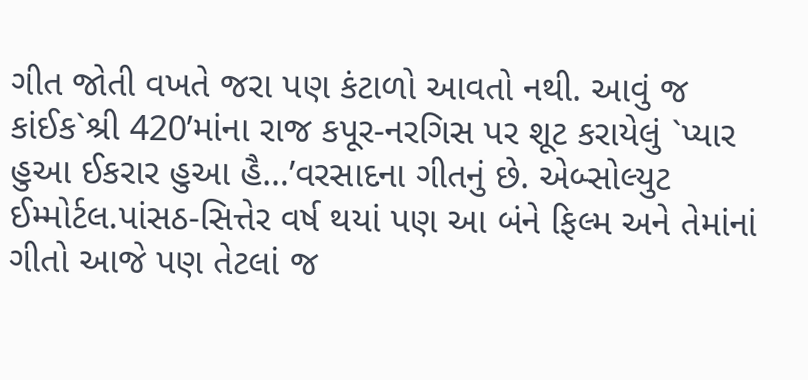ગીત જોતી વખતે જરા પણ કંટાળો આવતો નથી. આવું જ કાંઈક`શ્રી 420’માંના રાજ કપૂર-નરગિસ પર શૂટ કરાયેલું `પ્યાર હુઆ ઈકરાર હુઆ હૈ…’વરસાદના ગીતનું છે. એબ્સોલ્યુટ ઈમ્મોર્ટલ.પાંસઠ-સિત્તેર વર્ષ થયાં પણ આ બંને ફિલ્મ અને તેમાંનાં ગીતો આજે પણ તેટલાં જ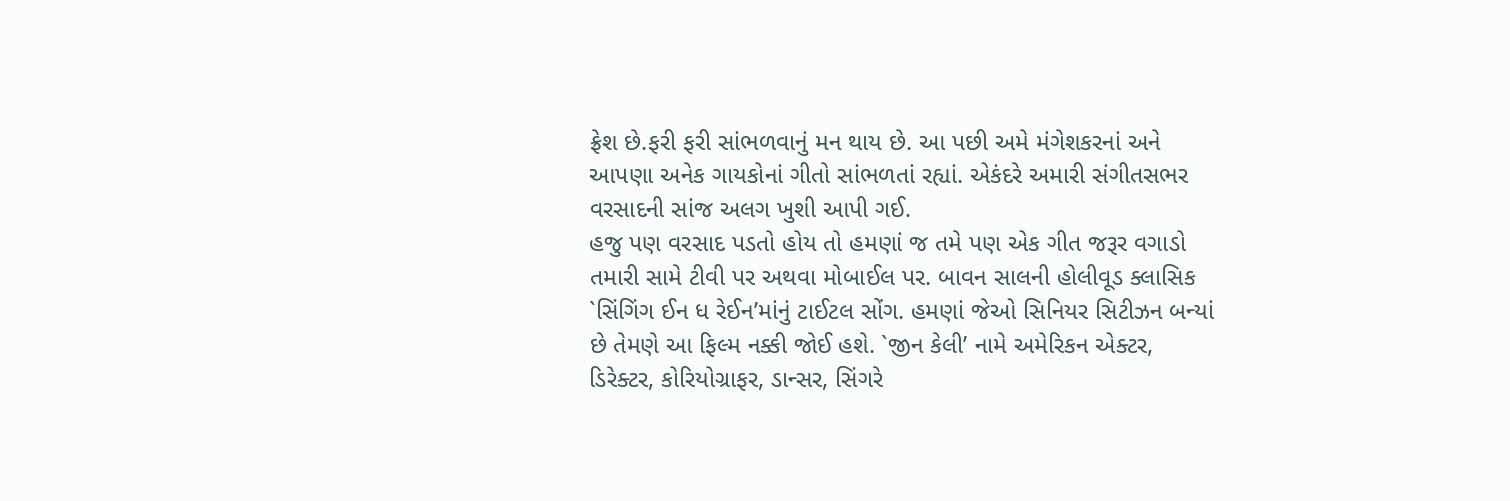ફ્રેશ છે.ફરી ફરી સાંભળવાનું મન થાય છે. આ પછી અમે મંગેશકરનાં અને આપણા અનેક ગાયકોનાં ગીતો સાંભળતાં રહ્યાં. એકંદરે અમારી સંગીતસભર વરસાદની સાંજ અલગ ખુશી આપી ગઈ.
હજુ પણ વરસાદ પડતો હોય તો હમણાં જ તમે પણ એક ગીત જરૂર વગાડો તમારી સામે ટીવી પર અથવા મોબાઈલ પર. બાવન સાલની હોલીવૂડ ક્લાસિક `સિંગિંગ ઈન ધ રેઈન’માંનું ટાઈટલ સોંગ. હમણાં જેઓ સિનિયર સિટીઝન બન્યાં છે તેમણે આ ફિલ્મ નક્કી જોઈ હશે. `જીન કેલી’ નામે અમેરિકન એક્ટર, ડિરેક્ટર, કોરિયોગ્રાફર, ડાન્સર, સિંગરે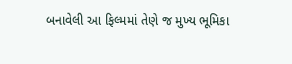બનાવેલી આ ફિલ્મમાં તેણે જ મુખ્ય ભૂમિકા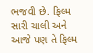ભજવી છે. ફિલ્મ સારી ચાલી અને આજે પણ તે ફિલ્મ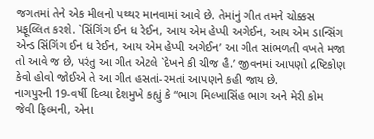જગતમાં તેને એક મીલનો પથ્થર માનવામાં આવે છે. તેમાંનું ગીત તમને ચોક્કસ પ્રફૂલ્લિત કરશે. `સિંગિંગ ઈન ધ રેઈન, આય એમ હેપ્પી અગેઈન, આય એમ ડાન્સિંગ એન્ડ સિંગિંગ ઈન ધ રેઈન, આય એમ હેપ્પી અગેઈન’ આ ગીત સાંભળતી વખતે મજા તો આવે જ છે, પરંતુ આ ગીત એટલે `દેખને કી ચીજ હૈ.’ જીવનમાં આપણો દ્રષ્ટિકોણ કેવો હોવો જોઈએ તે આ ગીત હસતાં-રમતાં આપણને કહી જાય છે.
નાગપુરની 19-વર્ષી દિવ્યા દેશમુખે કહ્યું કે “ભાગ મિલ્ખાસિંહ ભાગ અને મેરી કોમ જેવી ફિલ્મની, એના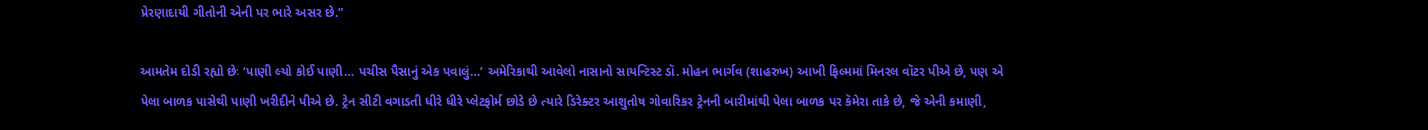પ્રેરણાદાયી ગીતોની એની પર ભારે અસર છે.”

આમતેમ દોડી રહ્યો છેઃ ‘પાણી લ્યો કોઈ પાણી… પચીસ પૈસાનું એક પવાલું…’ અમેરિકાથી આવેલો નાસાનો સાયન્ટિસ્ટ ડૉ. મોહન ભાર્ગવ (શાહરુખ) આખી ફિલ્મમાં મિનરલ વૉટર પીએ છે, પણ એ પેલા બાળક પાસેથી પાણી ખરીદીને પીએ છે. ટ્રેન સીટી વગાડતી ધીરે ધીરે પ્લેટફોર્મ છોડે છે ત્યારે ડિરેક્ટર આશુતોષ ગોવારિકર ટ્રેનની બારીમાંથી પેલા બાળક પર કૅમેરા તાકે છે, જે એની કમાણી,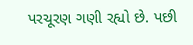પરચૂરણ ગણી રહ્યો છે. પછી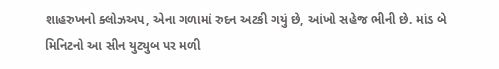શાહરુખનો ક્લોઝઅપ, એના ગળામાં રુદન અટકી ગયું છે, આંખો સહેજ ભીની છે. માંડ બે મિનિટનો આ સીન યુટ્યુબ પર મળી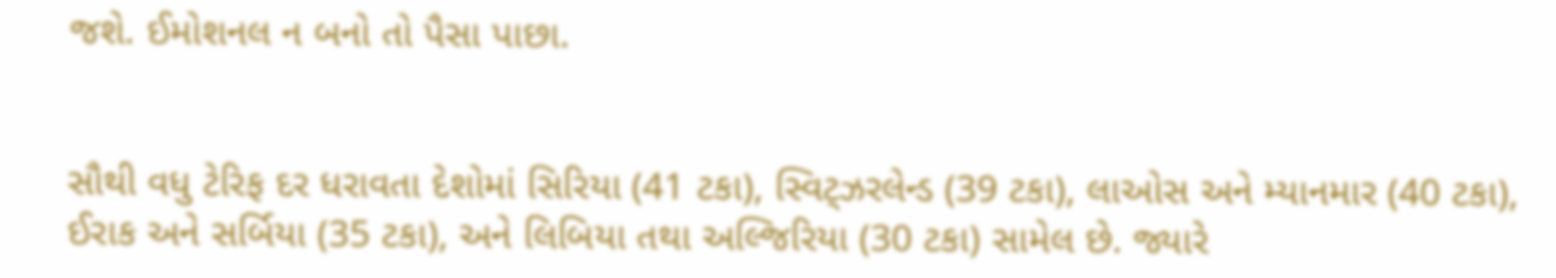જશે. ઈમોશનલ ન બનો તો પૈસા પાછા.


સૌથી વધુ ટેરિફ દર ધરાવતા દેશોમાં સિરિયા (41 ટકા), સ્વિટ્ઝરલેન્ડ (39 ટકા), લાઓસ અને મ્યાનમાર (40 ટકા), ઈરાક અને સર્બિયા (35 ટકા), અને લિબિયા તથા અલ્જિરિયા (30 ટકા) સામેલ છે. જ્યારે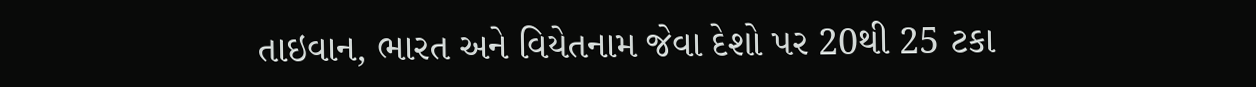તાઇવાન, ભારત અને વિયેતનામ જેવા દેશો પર 20થી 25 ટકા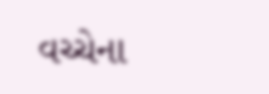વચ્ચેના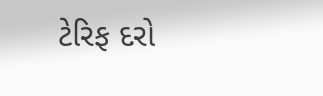ટેરિફ દરો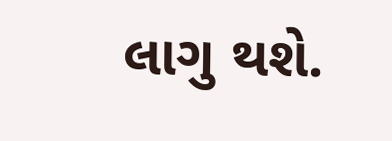લાગુ થશે.